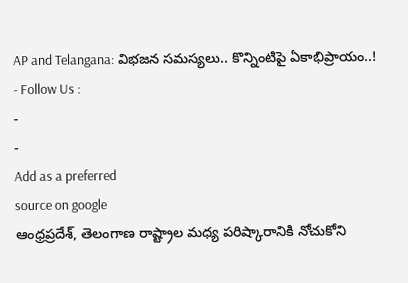AP and Telangana: విభజన సమస్యలు.. కొన్నింటిపై ఏకాభిప్రాయం..!
- Follow Us :
-
-
Add as a preferred
source on google
ఆంధ్రప్రదేశ్, తెలంగాణ రాష్ట్రాల మధ్య పరిష్కారానికి నోచుకోని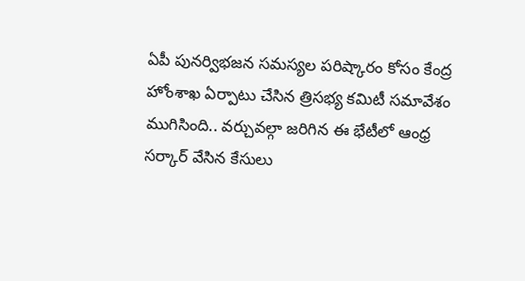ఏపీ పునర్విభజన సమస్యల పరిష్కారం కోసం కేంద్ర హోంశాఖ ఏర్పాటు చేసిన త్రిసభ్య కమిటీ సమావేశం ముగిసింది.. వర్చువల్గా జరిగిన ఈ భేటీలో ఆంధ్ర సర్కార్ వేసిన కేసులు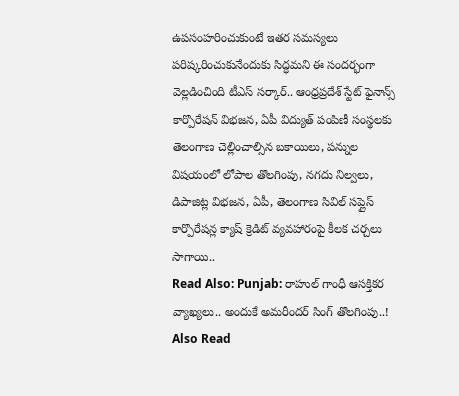ఉపసంహరించుకుంటే ఇతర సమస్యలు పరిష్కరించుకునేందుకు సిద్ధమని ఈ సందర్భంగా వెల్లడించింది టీఎస్ సర్కార్.. ఆంధ్రప్రదేశ్ స్టేట్ ఫైనాన్స్ కార్పొరేషన్ విభజన, ఏపీ విద్యుత్ పంపిణీ సంస్థలకు తెలంగాణ చెల్లించాల్సిన బకాయిలు, పన్నుల విషయంలో లోపాల తొలగింపు, నగదు నిల్వలు, డిపాజిట్ల విభజన, ఏపీ, తెలంగాణ సివిల్ సప్లైస్ కార్పొరేషన్ల క్యాష్ క్రెడిట్ వ్యవహారంపై కీలక చర్చలు సాగాయి..
Read Also: Punjab: రాహుల్ గాంధీ ఆసక్తికర వ్యాఖ్యలు.. అందుకే అమరీందర్ సింగ్ తొలగింపు..!
Also Read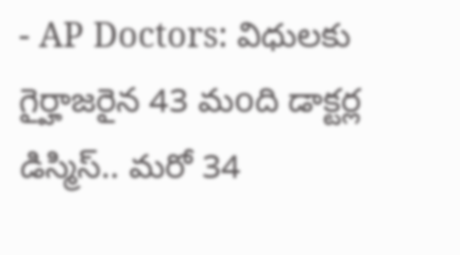- AP Doctors: విధులకు గైర్హాజరైన 43 మoది డాక్టర్ల డిస్మిస్.. మరో 34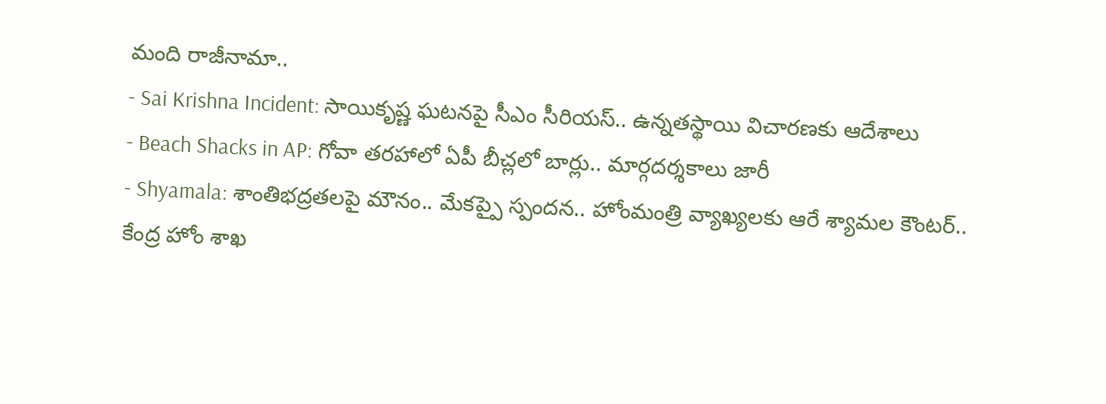మంది రాజీనామా..
- Sai Krishna Incident: సాయికృష్ణ ఘటనపై సీఎం సీరియస్.. ఉన్నతస్థాయి విచారణకు ఆదేశాలు
- Beach Shacks in AP: గోవా తరహాలో ఏపీ బీచ్లలో బార్లు.. మార్గదర్శకాలు జారీ
- Shyamala: శాంతిభద్రతలపై మౌనం.. మేకప్పై స్పందన.. హోంమంత్రి వ్యాఖ్యలకు ఆరే శ్యామల కౌంటర్..
కేంద్ర హోం శాఖ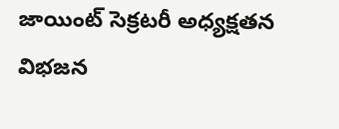జాయింట్ సెక్రటరీ అధ్యక్షతన విభజన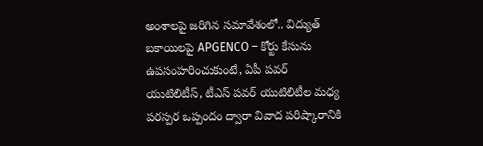అంశాలపై జరిగిన సమావేశంలో.. విద్యుత్ బకాయిలపై APGENCO – కోర్టు కేసును ఉపసంహరించుకుంటే, ఏపీ పవర్ యుటిలిటీస్, టీఎస్ పవర్ యుటిలిటీల మధ్య పరస్పర ఒప్పందం ద్వారా వివాద పరిష్కారానికి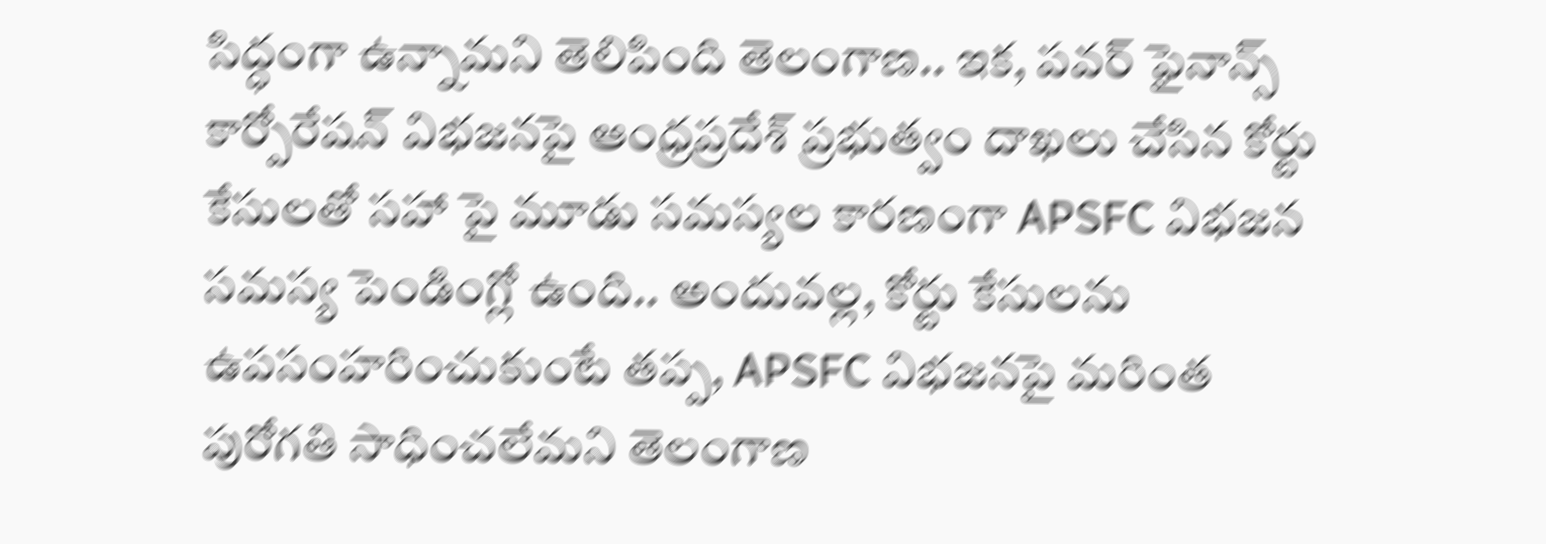సిద్ధంగా ఉన్నామని తెలిపింది తెలంగాణ.. ఇక, పవర్ ఫైనాన్స్ కార్పోరేషన్ విభజనపై ఆంధ్రప్రదేశ్ ప్రభుత్వం దాఖలు చేసిన కోర్టు కేసులతో సహా పై మూడు సమస్యల కారణంగా APSFC విభజన సమస్య పెండింగ్లో ఉంది.. అందువల్ల, కోర్టు కేసులను ఉపసంహరించుకుంటే తప్ప, APSFC విభజనపై మరింత పురోగతి సాధించలేమని తెలంగాణ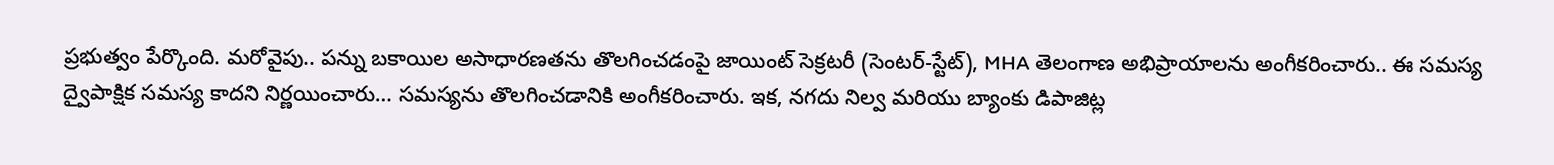ప్రభుత్వం పేర్కొంది. మరోవైపు.. పన్ను బకాయిల అసాధారణతను తొలగించడంపై జాయింట్ సెక్రటరీ (సెంటర్-స్టేట్), MHA తెలంగాణ అభిప్రాయాలను అంగీకరించారు.. ఈ సమస్య ద్వైపాక్షిక సమస్య కాదని నిర్ణయించారు… సమస్యను తొలగించడానికి అంగీకరించారు. ఇక, నగదు నిల్వ మరియు బ్యాంకు డిపాజిట్ల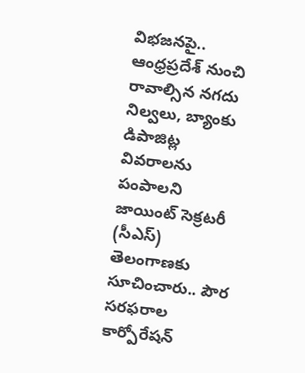విభజనపై.. ఆంధ్రప్రదేశ్ నుంచి రావాల్సిన నగదు నిల్వలు, బ్యాంకు డిపాజిట్ల వివరాలను పంపాలని జాయింట్ సెక్రటరీ (సీఎస్) తెలంగాణకు సూచించారు.. పౌర సరఫరాల కార్పోరేషన్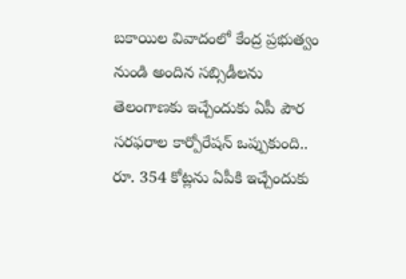బకాయిల వివాదంలో కేంద్ర ప్రభుత్వం నుండి అందిన సబ్సిడీలను తెలంగాణకు ఇచ్చేందుకు ఏపీ పౌర సరఫరాల కార్పోరేషన్ ఒప్పుకుంది.. రూ. 354 కోట్లను ఏపీకి ఇచ్చేందుకు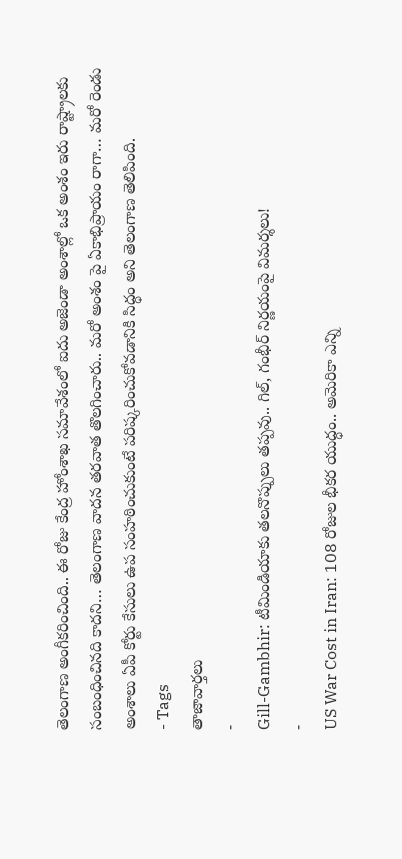తెలంగాణ అంగీకరించింది.. ఈ రోజు కేంద్ర హోంశాఖ సమావేశంలో ఐదు అజెండా అంశాల్లో ఒక అంశం ఇరు రాష్ట్రాలకు సంబంధించినది కాదని… తెలంగాణ వాదన తరవాత తొలగించారు.. మరో అంశం పై ఏకాభిప్రాయం రాగా… మరో రెండు అంశాలు ఏపీ కోర్టు కేసులు ఉప సంహఠించుకుంటే పరిష్కరించుకోవడానికి సిద్ధం అని తెలంగాణ తెలిపింది.
- Tags
తాజావార్తలు
-
Gill-Gambhir: టీమిండియాకు తలనొప్పులు తప్పవు.. గిల్, గంభీర్ నిర్ణయంపై విమర్శలు!
-
US War Cost in Iran: 108 రోజుల భీకర యుద్ధం.. అమెరికా ఎన్ని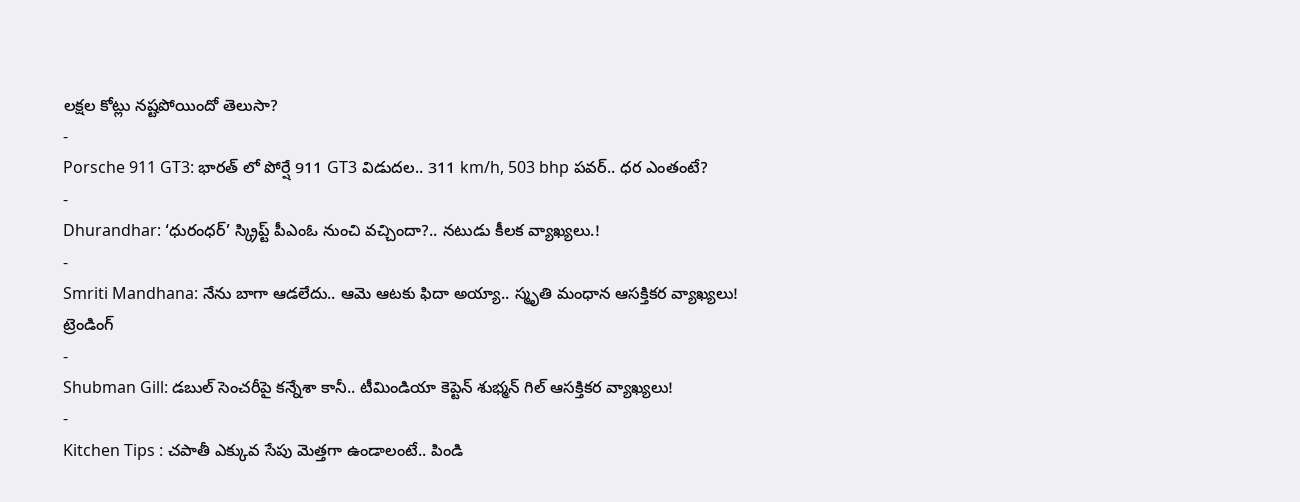లక్షల కోట్లు నష్టపోయిందో తెలుసా?
-
Porsche 911 GT3: భారత్ లో పోర్షే 911 GT3 విడుదల.. 311 km/h, 503 bhp పవర్.. ధర ఎంతంటే?
-
Dhurandhar: ‘ధురంధర్’ స్క్రిప్ట్ పీఎంఓ నుంచి వచ్చిందా?.. నటుడు కీలక వ్యాఖ్యలు.!
-
Smriti Mandhana: నేను బాగా ఆడలేదు.. ఆమె ఆటకు ఫిదా అయ్యా.. స్మృతి మంధాన ఆసక్తికర వ్యాఖ్యలు!
ట్రెండింగ్
-
Shubman Gill: డబుల్ సెంచరీపై కన్నేశా కానీ.. టీమిండియా కెప్టెన్ శుభ్మన్ గిల్ ఆసక్తికర వ్యాఖ్యలు!
-
Kitchen Tips : చపాతీ ఎక్కువ సేపు మెత్తగా ఉండాలంటే.. పిండి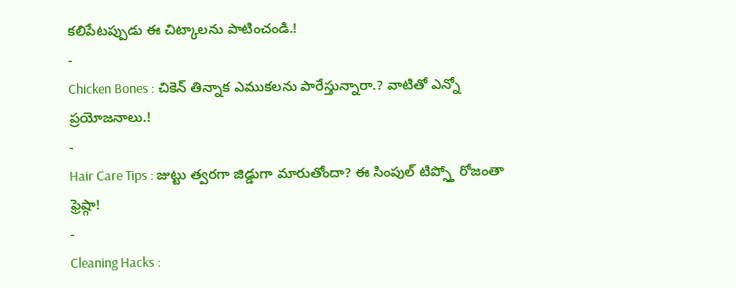కలిపేటప్పుడు ఈ చిట్కాలను పాటించండి.!
-
Chicken Bones : చికెన్ తిన్నాక ఎముకలను పారేస్తున్నారా.? వాటితో ఎన్నో ప్రయోజనాలు.!
-
Hair Care Tips : జుట్టు త్వరగా జిడ్డుగా మారుతోందా? ఈ సింపుల్ టిప్స్తో రోజంతా ఫ్రెష్గా!
-
Cleaning Hacks :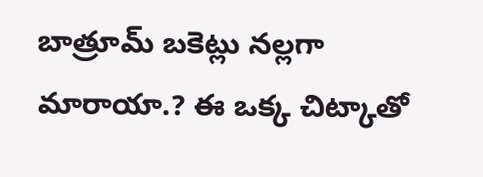బాత్రూమ్ బకెట్లు నల్లగా మారాయా.? ఈ ఒక్క చిట్కాతో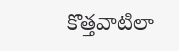కొత్తవాటిలా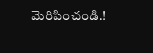మెరిపించండి.!